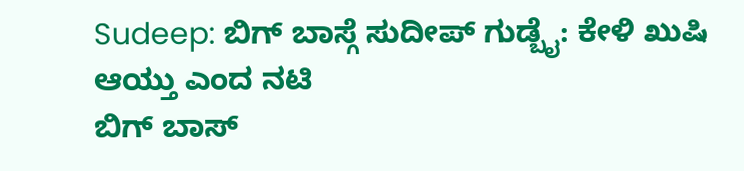Sudeep: ಬಿಗ್ ಬಾಸ್ಗೆ ಸುದೀಪ್ ಗುಡ್ಬೈ: ಕೇಳಿ ಖುಷಿ ಆಯ್ತು ಎಂದ ನಟಿ
ಬಿಗ್ ಬಾಸ್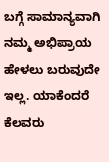ಬಗ್ಗೆ ಸಾಮಾನ್ಯವಾಗಿ ನಮ್ಮ ಅಭಿಪ್ರಾಯ ಹೇಳಲು ಬರುವುದೇ ಇಲ್ಲ. ಯಾಕೆಂದರೆ ಕೆಲವರು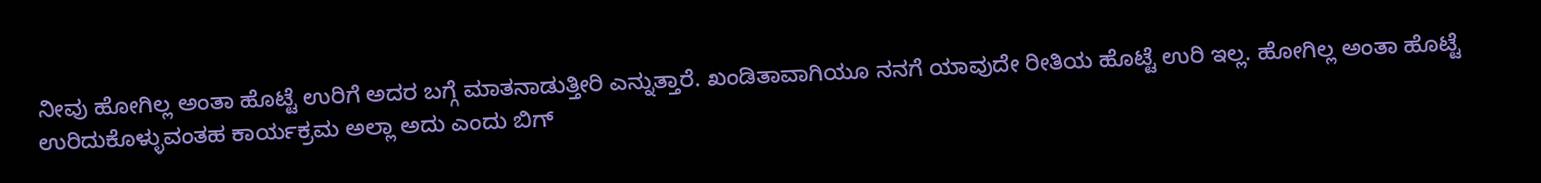ನೀವು ಹೋಗಿಲ್ಲ ಅಂತಾ ಹೊಟ್ಟೆ ಉರಿಗೆ ಅದರ ಬಗ್ಗೆ ಮಾತನಾಡುತ್ತೀರಿ ಎನ್ನುತ್ತಾರೆ. ಖಂಡಿತಾವಾಗಿಯೂ ನನಗೆ ಯಾವುದೇ ರೀತಿಯ ಹೊಟ್ಟೆ ಉರಿ ಇಲ್ಲ. ಹೋಗಿಲ್ಲ ಅಂತಾ ಹೊಟ್ಟೆ ಉರಿದುಕೊಳ್ಳುವಂತಹ ಕಾರ್ಯಕ್ರಮ ಅಲ್ಲಾ ಅದು ಎಂದು ಬಿಗ್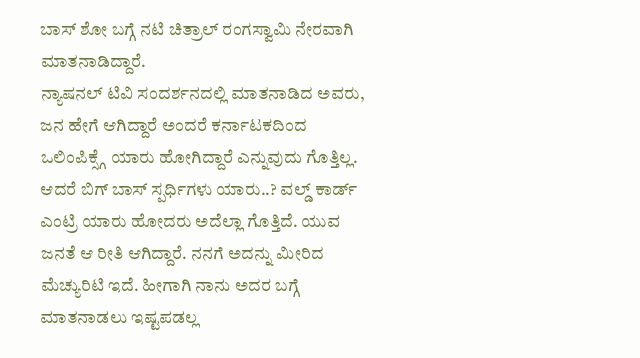ಬಾಸ್ ಶೋ ಬಗ್ಗೆ ನಟಿ ಚಿತ್ರಾಲ್ ರಂಗಸ್ವಾಮಿ ನೇರವಾಗಿ ಮಾತನಾಡಿದ್ದಾರೆ.
ನ್ಯಾಷನಲ್ ಟಿವಿ ಸಂದರ್ಶನದಲ್ಲಿ ಮಾತನಾಡಿದ ಅವರು, ಜನ ಹೇಗೆ ಆಗಿದ್ದಾರೆ ಅಂದರೆ ಕರ್ನಾಟಕದಿಂದ ಒಲಿಂಪಿಕ್ಸ್ಗೆ ಯಾರು ಹೋಗಿದ್ದಾರೆ ಎನ್ನುವುದು ಗೊತ್ತಿಲ್ಲ. ಆದರೆ ಬಿಗ್ ಬಾಸ್ ಸ್ಪರ್ಧಿಗಳು ಯಾರು..? ವಲ್ಡ್ ಕಾರ್ಡ್ ಎಂಟ್ರಿ ಯಾರು ಹೋದರು ಅದೆಲ್ಲಾ ಗೊತ್ತಿದೆ. ಯುವ ಜನತೆ ಆ ರೀತಿ ಆಗಿದ್ದಾರೆ. ನನಗೆ ಅದನ್ನು ಮೀರಿದ ಮೆಚ್ಯುರಿಟಿ ಇದೆ. ಹೀಗಾಗಿ ನಾನು ಅದರ ಬಗ್ಗೆ ಮಾತನಾಡಲು ಇಷ್ಟಪಡಲ್ಲ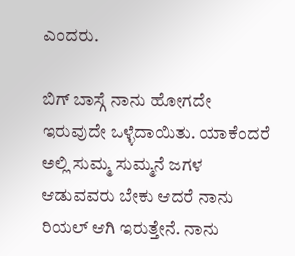ಎಂದರು.

ಬಿಗ್ ಬಾಸ್ಗೆ ನಾನು ಹೋಗದೇ ಇರುವುದೇ ಒಳ್ಳೆದಾಯಿತು. ಯಾಕೆಂದರೆ ಅಲ್ಲಿ ಸುಮ್ಮ ಸುಮ್ಮನೆ ಜಗಳ ಆಡುವವರು ಬೇಕು ಆದರೆ ನಾನು ರಿಯಲ್ ಆಗಿ ಇರುತ್ತೇನೆ. ನಾನು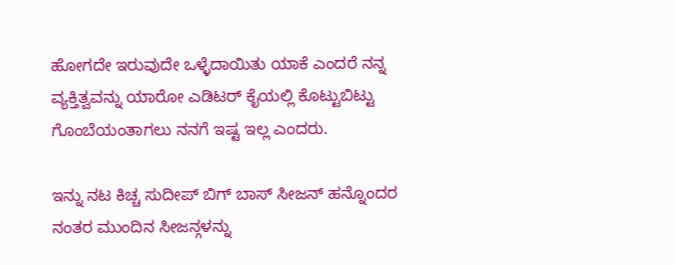ಹೋಗದೇ ಇರುವುದೇ ಒಳ್ಳೆದಾಯಿತು ಯಾಕೆ ಎಂದರೆ ನನ್ನ ವ್ಯಕ್ತಿತ್ವವನ್ನು ಯಾರೋ ಎಡಿಟರ್ ಕೈಯಲ್ಲಿ ಕೊಟ್ಟುಬಿಟ್ಟು ಗೊಂಬೆಯಂತಾಗಲು ನನಗೆ ಇಷ್ಟ ಇಲ್ಲ ಎಂದರು.

ಇನ್ನು ನಟ ಕಿಚ್ಚ ಸುದೀಪ್ ಬಿಗ್ ಬಾಸ್ ಸೀಜನ್ ಹನ್ನೊಂದರ ನಂತರ ಮುಂದಿನ ಸೀಜನ್ಗಳನ್ನು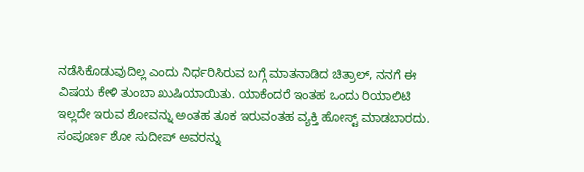ನಡೆಸಿಕೊಡುವುದಿಲ್ಲ ಎಂದು ನಿರ್ಧರಿಸಿರುವ ಬಗ್ಗೆ ಮಾತನಾಡಿದ ಚಿತ್ರಾಲ್, ನನಗೆ ಈ ವಿಷಯ ಕೇಳಿ ತುಂಬಾ ಖುಷಿಯಾಯಿತು. ಯಾಕೆಂದರೆ ಇಂತಹ ಒಂದು ರಿಯಾಲಿಟಿ ಇಲ್ಲದೇ ಇರುವ ಶೋವನ್ನು ಅಂತಹ ತೂಕ ಇರುವಂತಹ ವ್ಯಕ್ತಿ ಹೋಸ್ಟ್ ಮಾಡಬಾರದು. ಸಂಪೂರ್ಣ ಶೋ ಸುದೀಪ್ ಅವರನ್ನು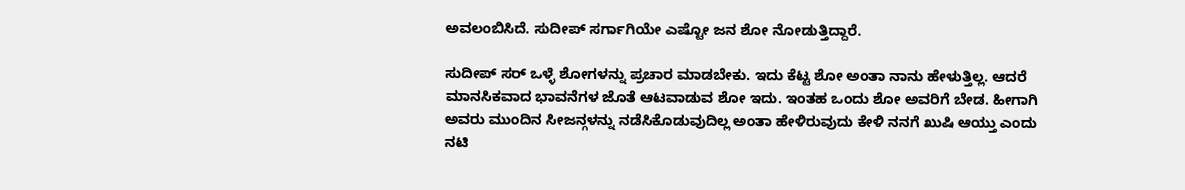ಅವಲಂಬಿಸಿದೆ. ಸುದೀಪ್ ಸರ್ಗಾಗಿಯೇ ಎಷ್ಟೋ ಜನ ಶೋ ನೋಡುತ್ತಿದ್ದಾರೆ.

ಸುದೀಪ್ ಸರ್ ಒಳ್ಳೆ ಶೋಗಳನ್ನು ಪ್ರಚಾರ ಮಾಡಬೇಕು. ಇದು ಕೆಟ್ಟ ಶೋ ಅಂತಾ ನಾನು ಹೇಳುತ್ತಿಲ್ಲ. ಆದರೆ ಮಾನಸಿಕವಾದ ಭಾವನೆಗಳ ಜೊತೆ ಆಟವಾಡುವ ಶೋ ಇದು. ಇಂತಹ ಒಂದು ಶೋ ಅವರಿಗೆ ಬೇಡ. ಹೀಗಾಗಿ ಅವರು ಮುಂದಿನ ಸೀಜನ್ಗಳನ್ನು ನಡೆಸಿಕೊಡುವುದಿಲ್ಲ ಅಂತಾ ಹೇಳಿರುವುದು ಕೇಳಿ ನನಗೆ ಖುಷಿ ಆಯ್ತು ಎಂದು ನಟಿ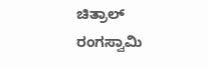ಚಿತ್ರಾಲ್ ರಂಗಸ್ವಾಮಿ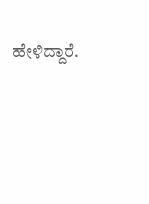ಹೇಳಿದ್ದಾರೆ.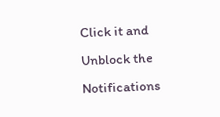Click it and Unblock the Notifications